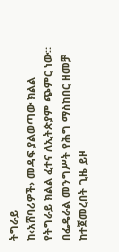ትግራይ
ከ‹አሸባሪዎች› መዳፍ ያልወጣው ክልል
የትግራይ ክልል ፈተና ለኢትጵያም ጭምር ነው። በፌዴራል መንግሥት የሕግ ማስከበር ዘመቻ ከተጀመረበት ጊዜ ይዞ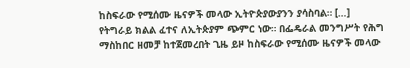ከስፍራው የሚሰሙ ዜናዎች መላው ኢትዮጵያውያንን ያሳስባል። […]
የትግራይ ክልል ፈተና ለኢትጵያም ጭምር ነው። በፌዴራል መንግሥት የሕግ ማስከበር ዘመቻ ከተጀመረበት ጊዜ ይዞ ከስፍራው የሚሰሙ ዜናዎች መላው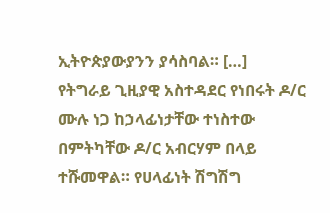ኢትዮጵያውያንን ያሳስባል። […]
የትግራይ ጊዚያዊ አስተዳደር የነበሩት ዶ/ር ሙሉ ነጋ ከኃላፊነታቸው ተነስተው በምትካቸው ዶ/ር አብርሃም በላይ ተሹመዋል። የሀላፊነት ሽግሽግ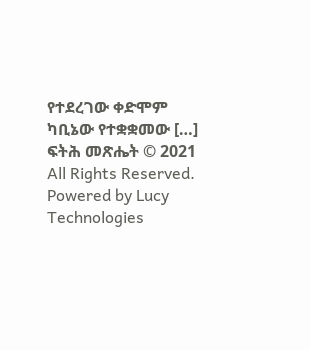የተደረገው ቀድሞም ካቢኔው የተቋቋመው […]
ፍትሕ መጽሔት © 2021 All Rights Reserved. Powered by Lucy Technologies